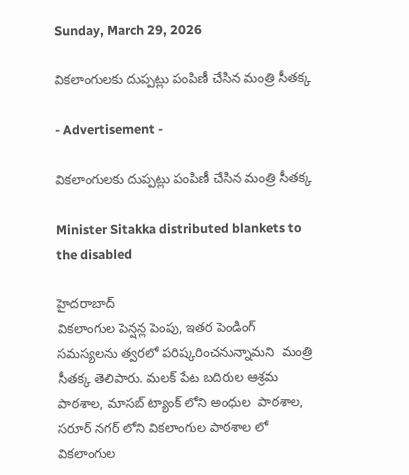Sunday, March 29, 2026

వికలాంగులకు దుప్పట్లు పంపిణీ చేసిన మంత్రి సీతక్క

- Advertisement -

వికలాంగులకు దుప్పట్లు పంపిణీ చేసిన మంత్రి సీతక్క

Minister Sitakka distributed blankets to the disabled

హైదరాబాద్
వికలాంగుల పెన్షన్ల పెంపు, ఇతర పెండింగ్ సమస్యలను త్వరలో పరిష్కరించనున్నామని  మంత్రి సీతక్క తెలిపారు. మలక్ పేట బదిరుల ఆశ్రమ పాఠశాల, మాసబ్ ట్యాంక్ లోని అంధుల  పాఠశాల, సరూర్ నగర్ లోని వికలాంగుల పాఠశాల లో వికలాంగుల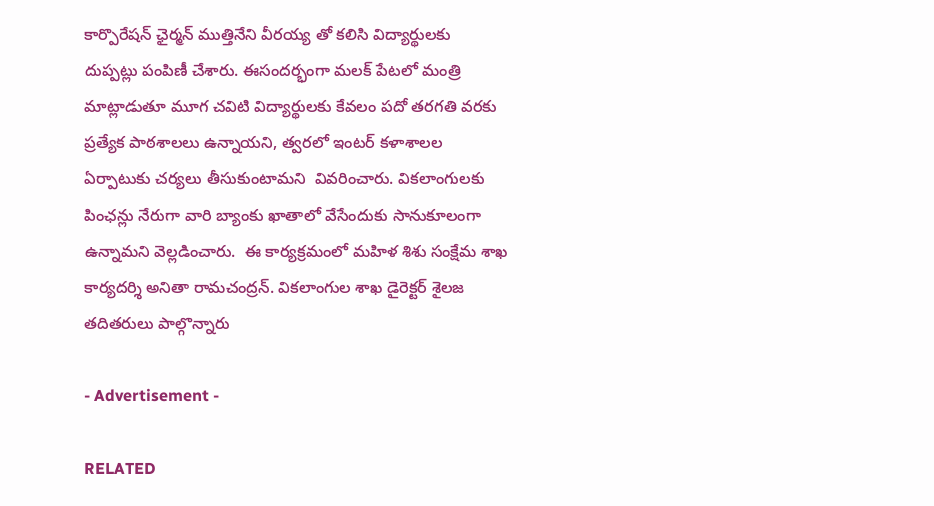కార్పొరేషన్ ఛైర్మన్ ముత్తినేని వీరయ్య తో కలిసి విద్యార్థులకు దుప్పట్లు పంపిణీ చేశారు. ఈసందర్భంగా మలక్ పేటలో మంత్రి మాట్లాడుతూ మూగ చవిటి విద్యార్థులకు కేవలం పదో తరగతి వరకు ప్రత్యేక పాఠశాలలు ఉన్నాయని, త్వరలో ఇంటర్ కళాశాలల ఏర్పాటుకు చర్యలు తీసుకుంటామని  వివరించారు. వికలాంగులకు పింఛన్లు నేరుగా వారి బ్యాంకు ఖాతాలో వేసేందుకు సానుకూలంగా ఉన్నామని వెల్లడించారు.  ఈ కార్యక్రమంలో మహిళ శిశు సంక్షేమ శాఖ కార్యదర్శి అనితా రామచంద్రన్. వికలాంగుల శాఖ డైరెక్టర్ శైలజ తదితరులు పాల్గొన్నారు

- Advertisement -

RELATED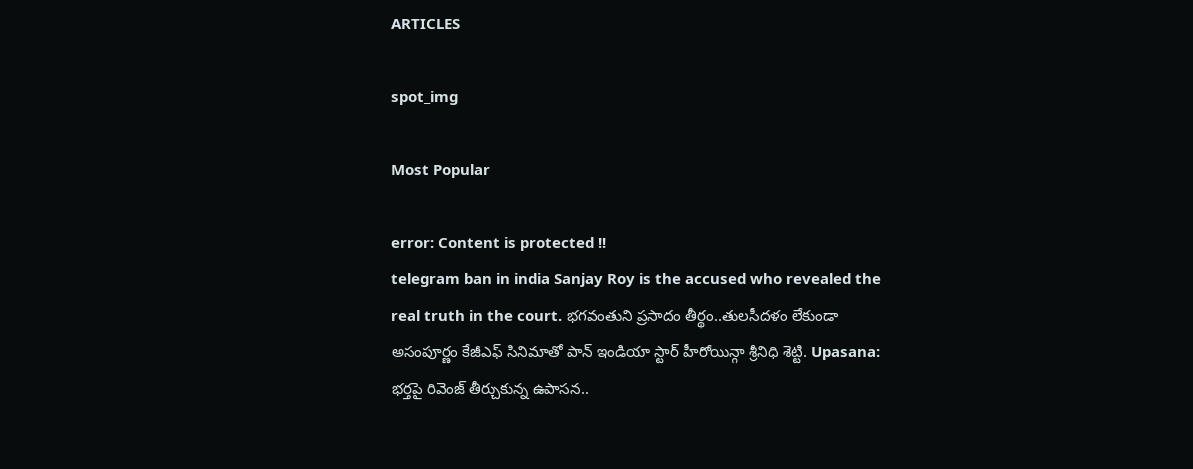ARTICLES

spot_img

Most Popular

error: Content is protected !!
telegram ban in india Sanjay Roy is the accused who revealed the real truth in the court. భగవంతుని ప్రసాదం తీర్థం..తులసీదళం లేకుండా అసంపూర్ణం కేజీఎఫ్ సినిమాతో పాన్ ఇండియా స్టార్ హీరోయిన్గా శ్రీనిధి శెట్టి. Upasana: భర్తపై రివెంజ్ తీర్చుకున్న ఉపాసన..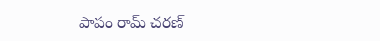పాపం రామ్ చరణ్